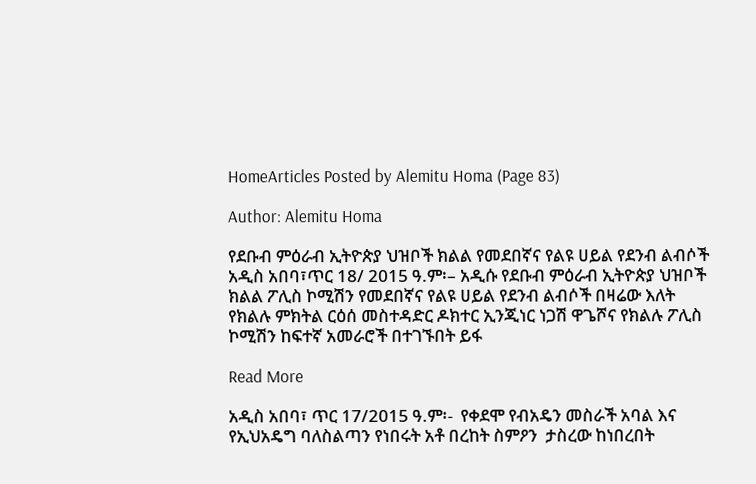HomeArticles Posted by Alemitu Homa (Page 83)

Author: Alemitu Homa

የደቡብ ምዕራብ ኢትዮጵያ ህዝቦች ክልል የመደበኛና የልዩ ሀይል የደንብ ልብሶች አዲስ አበባ፣ጥር 18/ 2015 ዓ.ም፡– አዲሱ የደቡብ ምዕራብ ኢትዮጵያ ህዝቦች ክልል ፖሊስ ኮሚሽን የመደበኛና የልዩ ሀይል የደንብ ልብሶች በዛሬው እለት የክልሉ ምክትል ርዕሰ መስተዳድር ዶክተር ኢንጂነር ነጋሽ ዋጌሾና የክልሉ ፖሊስ ኮሚሽን ከፍተኛ አመራሮች በተገኙበት ይፋ

Read More

አዲስ አበባ፣ ጥር 17/2015 ዓ.ም፡-  የቀደሞ የብአዴን መስራች አባል እና የኢህአዴግ ባለስልጣን የነበሩት አቶ በረከት ስምዖን  ታስረው ከነበረበት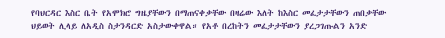የባህርዳር እስር ቤት የአሞክሮ ግዜያቸውን በማጠናቀቃቸው በዛሬው እለት ከእስር መፈታታቸውን ጠበቃቸው ህይወት ሊላይ ለአዲስ ስታንዳርድ አስታውቀዋል። የአቶ በረከትን መፈታታቸውን ያረጋገጡልን አንድ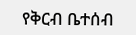የቅርብ ቤተሰብ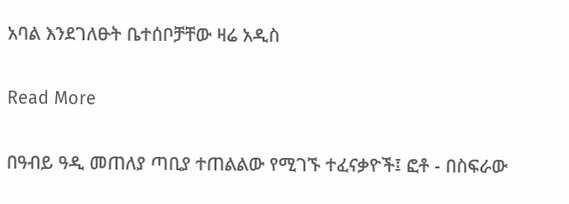አባል እንደገለፁት ቤተሰቦቻቸው ዛሬ አዲስ

Read More

በዓብይ ዓዲ መጠለያ ጣቢያ ተጠልልው የሚገኙ ተፈናቃዮች፤ ፎቶ - በስፍራው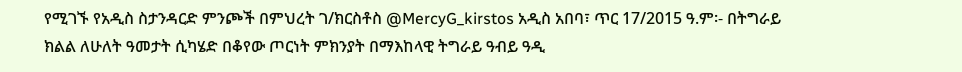የሚገኙ የአዲስ ስታንዳርድ ምንጮች በምህረት ገ/ክርስቶስ @MercyG_kirstos አዲስ አበባ፣ ጥር 17/2015 ዓ.ም፡- በትግራይ ክልል ለሁለት ዓመታት ሲካሄድ በቆየው ጦርነት ምክንያት በማእከላዊ ትግራይ ዓብይ ዓዲ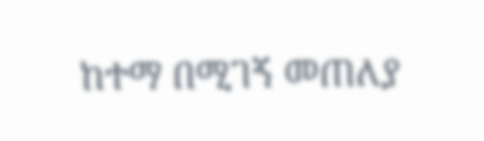ከተማ በሚገኝ መጠለያ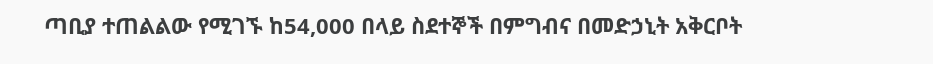ጣቢያ ተጠልልው የሚገኙ ከ54,000 በላይ ስደተኞች በምግብና በመድኃኒት አቅርቦት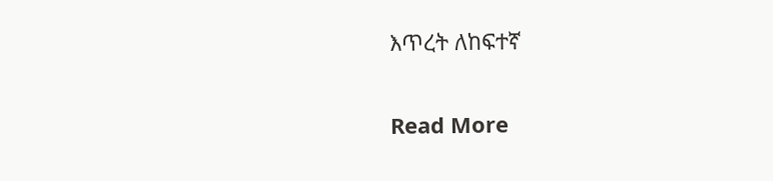እጥረት ለከፍተኛ

Read More